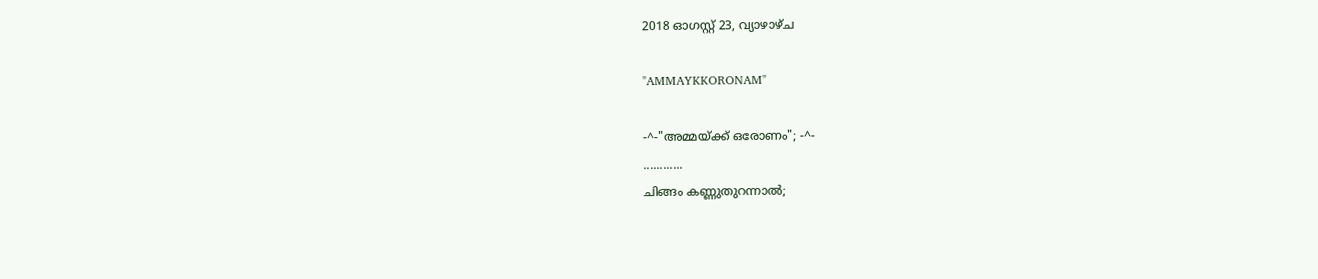2018 ഓഗസ്റ്റ് 23, വ്യാഴാഴ്‌ച

"AMMAYKKORONAM"

-^-"അമ്മയ്ക്ക് ഒരോണം"; -^-
............
ചിങ്ങം കണ്ണുതുറന്നാൽ;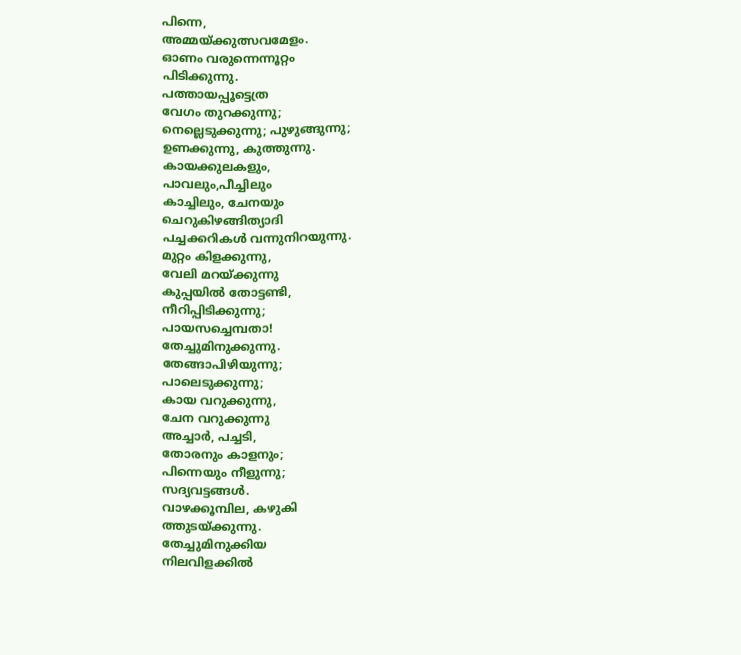പിന്നെ,
അമ്മയ്ക്കുത്സവമേളം.
ഓണം വരുന്നെന്നൂറ്റം
പിടിക്കുന്നു.
പത്തായപ്പൂട്ടെത്ര
വേഗം തുറക്കുന്നു;
നെല്ലെടുക്കുന്നു; പുഴുങ്ങുന്നു;
ഉണക്കുന്നു, കുത്തുന്നു.
കായക്കുലകളും,
പാവലും,പീച്ചിലും
കാച്ചിലും, ചേനയും
ചെറുകിഴങ്ങിത്യാദി
പച്ചക്കറികൾ വന്നുനിറയുന്നു.
മുറ്റം കിളക്കുന്നു,
വേലി മറയ്ക്കുന്നു
കുപ്പയിൽ തോട്ടണ്ടി,
നീറിപ്പിടിക്കുന്നു;
പായസച്ചെമ്പതാ!
തേച്ചുമിനുക്കുന്നു.
തേങ്ങാപിഴിയുന്നു;
പാലെടുക്കുന്നു;
കായ വറുക്കുന്നു,
ചേന വറുക്കുന്നു
അച്ചാർ, പച്ചടി,
തോരനും കാളനും;
പിന്നെയും നീളുന്നു;
സദ്യവട്ടങ്ങൾ.
വാഴക്കൂമ്പില, കഴുകി
ത്തുടയ്ക്കുന്നു.
തേച്ചുമിനുക്കിയ
നിലവിളക്കിൽ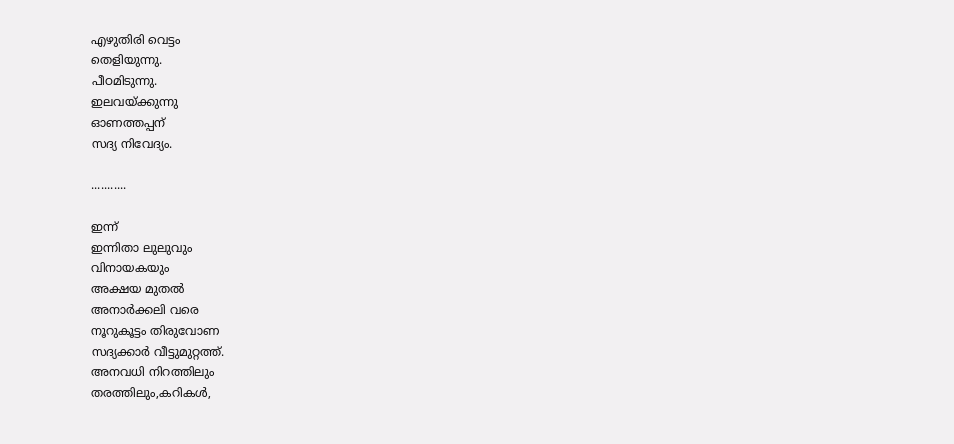എഴുതിരി വെട്ടം
തെളിയുന്നു.
പീഠമിടുന്നു.
ഇലവയ്ക്കുന്നു
ഓണത്തപ്പന്
സദ്യ നിവേദ്യം.

...........

ഇന്ന്
ഇന്നിതാ ലുലുവും
വിനായകയും
അക്ഷയ മുതൽ
അനാർക്കലി വരെ
നൂറുകൂട്ടം തിരുവോണ
സദ്യക്കാർ വീട്ടുമുറ്റത്ത്.
അനവധി നിറത്തിലും
തരത്തിലും,കറികൾ,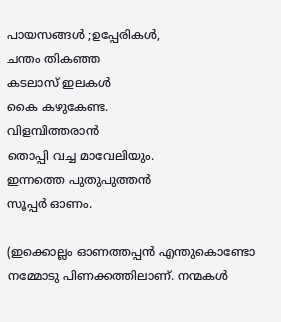പായസങ്ങൾ ;ഉപ്പേരികൾ,
ചന്തം തികഞ്ഞ
കടലാസ് ഇലകൾ
കൈ കഴുകേണ്ട.
വിളമ്പിത്തരാൻ
തൊപ്പി വച്ച മാവേലിയും.
ഇന്നത്തെ പുതുപുത്തൻ
സൂപ്പർ ഓണം.

(ഇക്കൊല്ലം ഓണത്തപ്പൻ എന്തുകൊണ്ടോ നമ്മോടു പിണക്കത്തിലാണ്. നന്മകൾ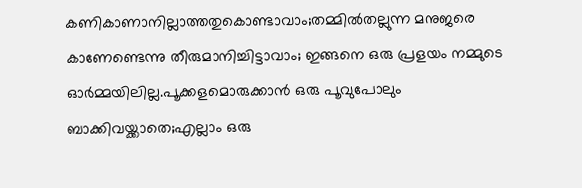കണികാണാനില്ലാത്തതുകൊണ്ടാവാം;തമ്മിൽതല്ലുന്ന മനുജരെ കാണേണ്ടെന്നു തീരുമാനിച്ചിട്ടാവാം; ഇങ്ങനെ ഒരു പ്രളയം നമ്മുടെ ഓർമ്മയിലില്ല.പൂക്കളമൊരുക്കാൻ ഒരു പൂവുപോലും ബാക്കിവയ്ക്കാതെ;എല്ലാം ഒരു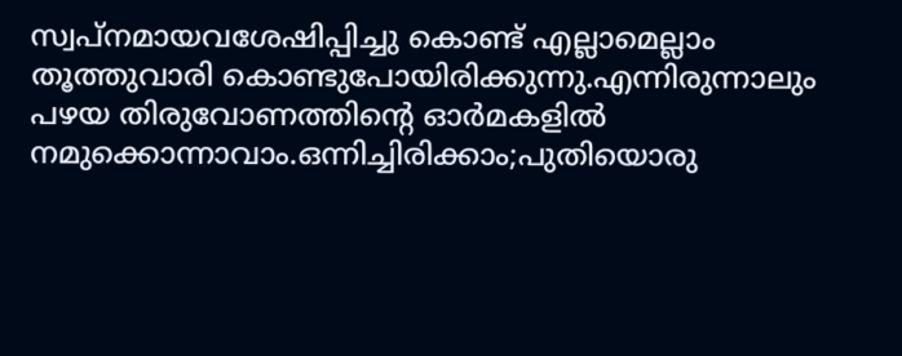സ്വപ്നമായവശേഷിപ്പിച്ചു കൊണ്ട് എല്ലാമെല്ലാം തൂത്തുവാരി കൊണ്ടുപോയിരിക്കുന്നു.എന്നിരുന്നാലും പഴയ തിരുവോണത്തിന്റെ ഓർമകളിൽ നമുക്കൊന്നാവാം.ഒന്നിച്ചിരിക്കാം;പുതിയൊരു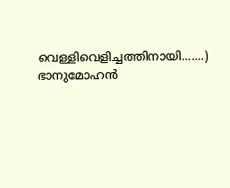വെള്ളിവെളിച്ചത്തിനായി.......)
ഭാനുമോഹൻ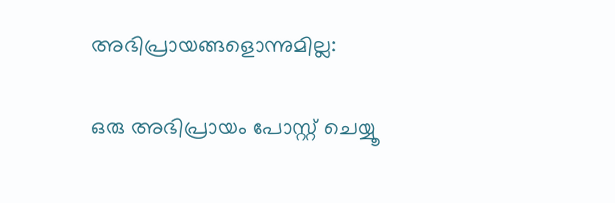അഭിപ്രായങ്ങളൊന്നുമില്ല:

ഒരു അഭിപ്രായം പോസ്റ്റ് ചെയ്യൂ